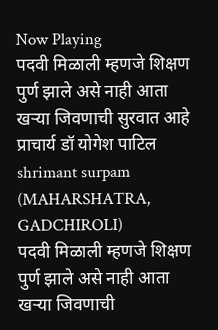Now Playing
पदवी मिळाली म्हणजे शिक्षण पुर्ण झाले असे नाही आता खऱ्या जिवणाची सुरवात आहे प्राचार्य डॉ योगेश पाटिल
shrimant surpam
(MAHARSHATRA, GADCHIROLI)
पदवी मिळाली म्हणजे शिक्षण पुर्ण झाले असे नाही आता खऱ्या जिवणाची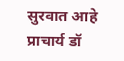सुरवात आहे प्राचार्य डॉ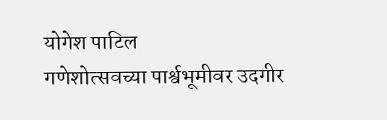योगेश पाटिल
गणेशोत्सवच्या पार्श्वभूमीवर उदगीर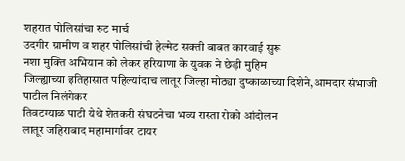शहरात पोलिसांचा रुट मार्च
उदगीर ग्रामीण व शहर पोलिसांची हेल्मेट सक्ती बाबत कारवाई सुरू
नशा मुक्ति अभियान को लेकर हरियाणा के युवक ने छेड़ी मुहिम
जिल्ह्याच्या इतिहासात पहिल्यांदाच लातूर जिल्हा मोठ्या दुष्काळाच्या दिशेने,आमदार संभाजी पाटील निलंगेकर
तिवटग्याळ पाटी येथे शेतकरी संघटनेचा भव्य रास्ता रोको आंदोलन
लातूर जहिराबाद महामार्गावर टायर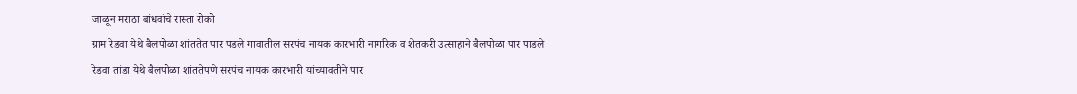जाळून मराठा बांधवांचे रास्ता रोको
ग्राम रेडवा येथे बैलपोळा शांततेत पार पडले गावातील सरपंच नायक कारभारी नागरिक व शेतकरी उत्साहाने बैलपोळा पार पाडले
रेडवा तांडा येथे बैलपोळा शांततेपणे सरपंच नायक कारभारी यांच्यावतीने पार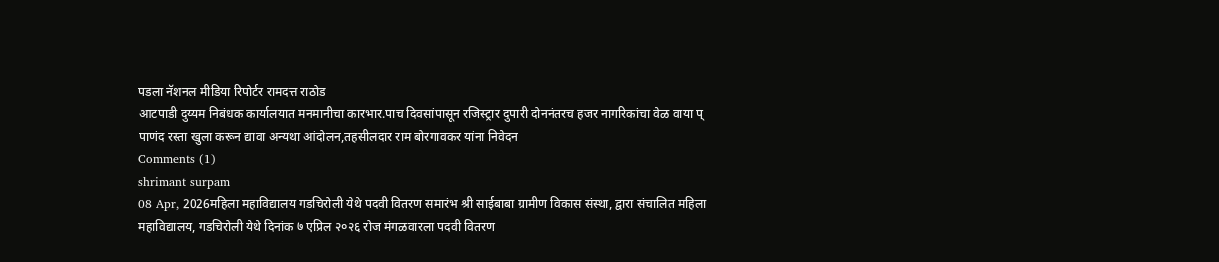पडला नॅशनल मीडिया रिपोर्टर रामदत्त राठोड
आटपाडी दुय्यम निबंधक कार्यालयात मनमानीचा कारभार.पाच दिवसांपासून रजिस्ट्रार दुपारी दोननंतरच हजर नागरिकांचा वेळ वाया प्
पाणंद रस्ता खुला करून द्यावा अन्यथा आंदोलन,तहसीलदार राम बोरगावकर यांना निवेदन
Comments (1)
shrimant surpam
08 Apr, 2026महिला महाविद्यालय गडचिरोली येथे पदवी वितरण समारंभ श्री साईबाबा ग्रामीण विकास संस्था, द्वारा संचालित महिला महाविद्यालय, गडचिरोली येथे दिनांक ७ एप्रिल २०२६ रोज मंगळवारला पदवी वितरण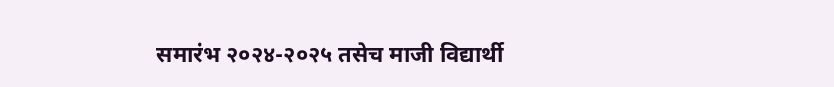समारंभ २०२४-२०२५ तसेच माजी विद्यार्थी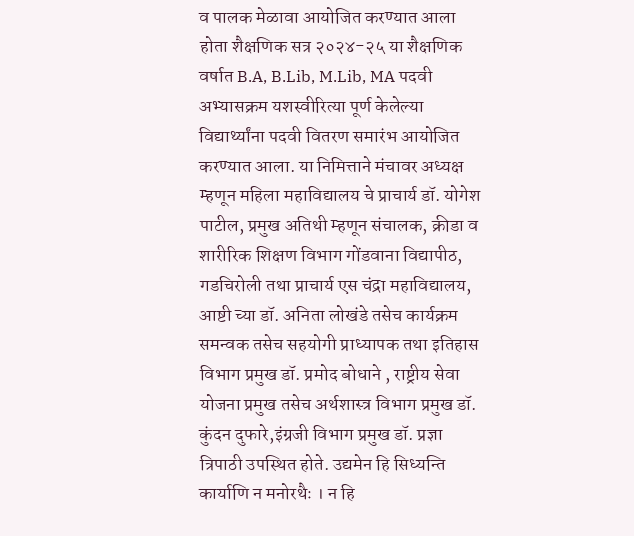व पालक मेळावा आयोजित करण्यात आला होता शैक्षणिक सत्र २०२४-२५ या शैक्षणिक वर्षात B.A, B.Lib, M.Lib, MA पदवी अभ्यासक्रम यशस्वीरित्या पूर्ण केलेल्या विद्यार्थ्यांना पदवी वितरण समारंभ आयोजित करण्यात आला. या निमित्ताने मंचावर अध्यक्ष म्हणून महिला महाविद्यालय चे प्राचार्य डॉ. योगेश पाटील, प्रमुख अतिथी म्हणून संचालक, क्रीडा व शारीरिक शिक्षण विभाग गोंडवाना विद्यापीठ, गडचिरोली तथा प्राचार्य एस चंद्रा महाविद्यालय, आष्टी च्या डॉ. अनिता लोखंडे तसेच कार्यक्रम समन्वक तसेच सहयोगी प्राध्यापक तथा इतिहास विभाग प्रमुख डॉ. प्रमोद बोधाने , राष्ट्रीय सेवा योजना प्रमुख तसेच अर्थशास्त्र विभाग प्रमुख डॉ. कुंदन दुफारे,इंग्रजी विभाग प्रमुख डॉ. प्रज्ञा त्रिपाठी उपस्थित होते. उद्यमेन हि सिध्यन्ति कार्याणि न मनोरथैः । न हि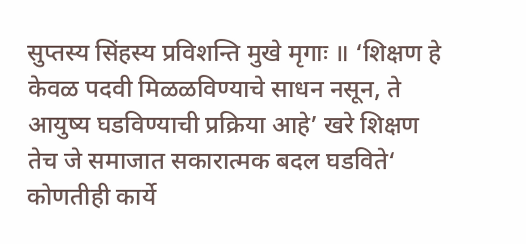सुप्तस्य सिंहस्य प्रविशन्ति मुखे मृगाः ॥ ‘शिक्षण हे केवळ पदवी मिळळविण्याचे साधन नसून, ते आयुष्य घडविण्याची प्रक्रिया आहे’ खरे शिक्षण तेच जे समाजात सकारात्मक बदल घडविते‘ कोणतीही कार्ये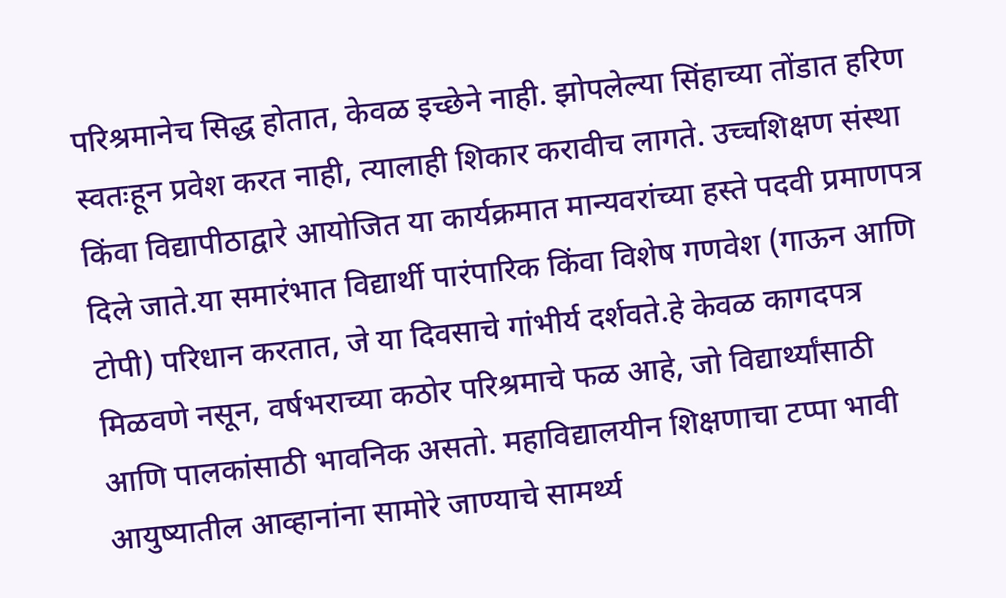परिश्रमानेच सिद्ध होतात, केवळ इच्छेने नाही. झोपलेल्या सिंहाच्या तोंडात हरिण स्वतःहून प्रवेश करत नाही, त्यालाही शिकार करावीच लागते. उच्चशिक्षण संस्था किंवा विद्यापीठाद्वारे आयोजित या कार्यक्रमात मान्यवरांच्या हस्ते पदवी प्रमाणपत्र दिले जाते.या समारंभात विद्यार्थी पारंपारिक किंवा विशेष गणवेश (गाऊन आणि टोपी) परिधान करतात, जे या दिवसाचे गांभीर्य दर्शवते.हे केवळ कागदपत्र मिळवणे नसून, वर्षभराच्या कठोर परिश्रमाचे फळ आहे, जो विद्यार्थ्यांसाठी आणि पालकांसाठी भावनिक असतो. महाविद्यालयीन शिक्षणाचा टप्पा भावी आयुष्यातील आव्हानांना सामोरे जाण्याचे सामर्थ्य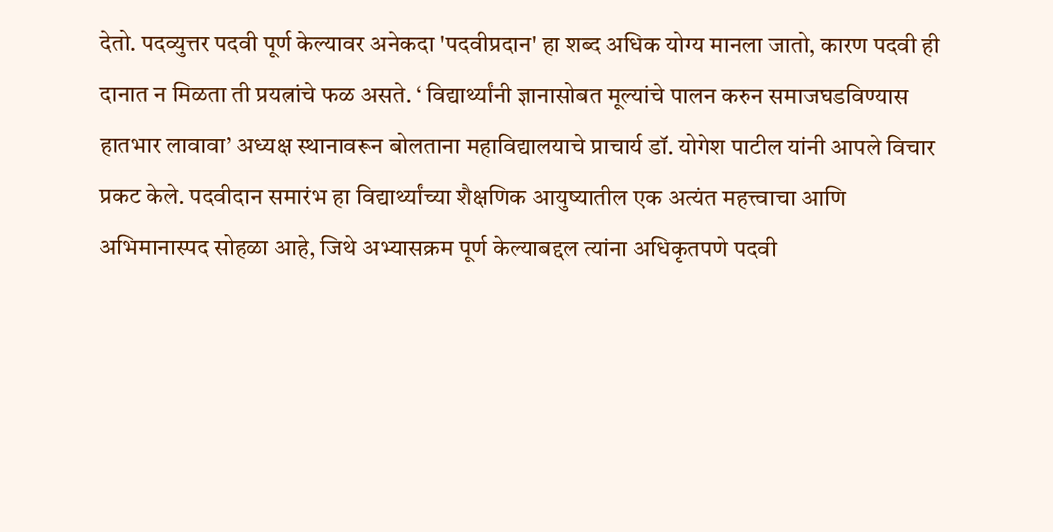देतो. पदव्युत्तर पदवी पूर्ण केल्यावर अनेकदा 'पदवीप्रदान' हा शब्द अधिक योग्य मानला जातो, कारण पदवी ही दानात न मिळता ती प्रयत्नांचे फळ असते. ‘ विद्यार्थ्यांनी ज्ञानासोबत मूल्यांचे पालन करुन समाजघडविण्यास हातभार लावावा’ अध्यक्ष स्थानावरून बोलताना महाविद्यालयाचे प्राचार्य डॉ. योगेश पाटील यांनी आपले विचार प्रकट केले. पदवीदान समारंभ हा विद्यार्थ्यांच्या शैक्षणिक आयुष्यातील एक अत्यंत महत्त्वाचा आणि अभिमानास्पद सोहळा आहे, जिथे अभ्यासक्रम पूर्ण केल्याबद्दल त्यांना अधिकृतपणे पदवी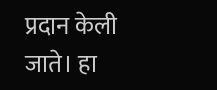प्रदान केली जाते। हा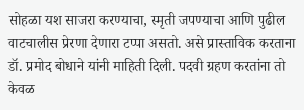सोहळा यश साजरा करण्याचा, स्मृती जपण्याचा आणि पुढील वाटचालीस प्रेरणा देणारा टप्पा असतो. असे प्रास्ताविक करताना डॉ. प्रमोद बोधाने यांनी माहिती दिली. पदवी ग्रहण करतांना तो केवळ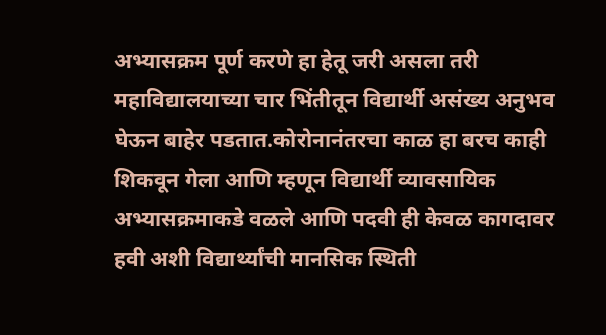अभ्यासक्रम पूर्ण करणे हा हेतू जरी असला तरी महाविद्यालयाच्या चार भिंतीतून विद्यार्थी असंख्य अनुभव घेऊन बाहेर पडतात.कोरोनानंतरचा काळ हा बरच काही शिकवून गेला आणि म्हणून विद्यार्थी व्यावसायिक अभ्यासक्रमाकडे वळले आणि पदवी ही केवळ कागदावर हवी अशी विद्यार्थ्यांची मानसिक स्थिती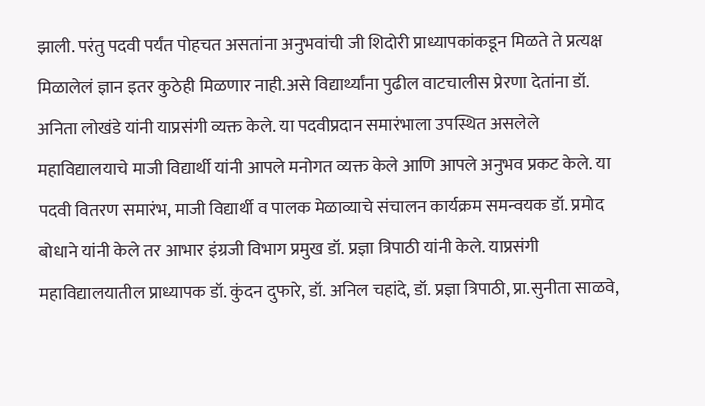झाली. परंतु पदवी पर्यंत पोहचत असतांना अनुभवांची जी शिदोरी प्राध्यापकांकडून मिळते ते प्रत्यक्ष मिळालेलं ज्ञान इतर कुठेही मिळणार नाही.असे विद्यार्थ्यांना पुढील वाटचालीस प्रेरणा देतांना डॉ. अनिता लोखंडे यांनी याप्रसंगी व्यक्त केले. या पदवीप्रदान समारंभाला उपस्थित असलेले महाविद्यालयाचे माजी विद्यार्थी यांनी आपले मनोगत व्यक्त केले आणि आपले अनुभव प्रकट केले. या पदवी वितरण समारंभ, माजी विद्यार्थी व पालक मेळाव्याचे संचालन कार्यक्रम समन्वयक डॉ. प्रमोद बोधाने यांनी केले तर आभार इंग्रजी विभाग प्रमुख डॉ. प्रज्ञा त्रिपाठी यांनी केले. याप्रसंगी महाविद्यालयातील प्राध्यापक डॉ. कुंदन दुफारे, डॉ. अनिल चहांदे, डॉ. प्रज्ञा त्रिपाठी, प्रा.सुनीता साळवे,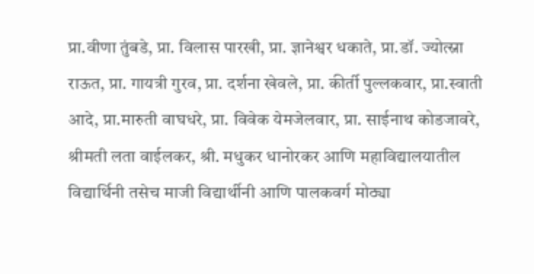प्रा.वीणा तुंबडे, प्रा. विलास पारखी, प्रा. ज्ञानेश्वर धकाते, प्रा.डॉ. ज्योत्स्ना राऊत, प्रा. गायत्री गुरव, प्रा. दर्शना खेवले, प्रा. कीर्ती पुल्लकवार, प्रा.स्वाती आदे, प्रा.मारुती वाघधरे, प्रा. विवेक येमजेलवार, प्रा. साईनाथ कोडजावरे, श्रीमती लता वाईलकर, श्री. मधुकर धानोरकर आणि महाविद्यालयातील विद्यार्थिनी तसेच माजी विद्यार्थीनी आणि पालकवर्ग मोठ्या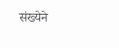संख्येने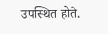उपस्थित होते.